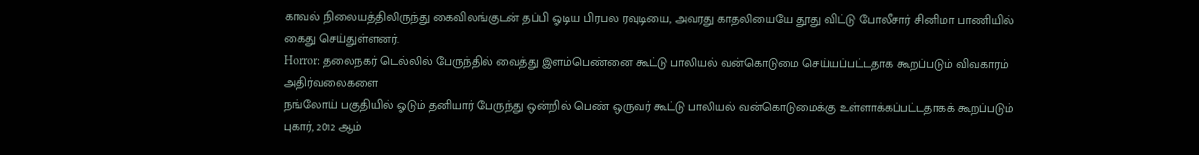காவல் நிலையத்திலிருந்து கைவிலங்குடன் தப்பி ஓடிய பிரபல ரவுடியை, அவரது காதலியையே தூது விட்டு போலீசார் சினிமா பாணியில் கைது செய்துள்ளனர்.
Horror: தலைநகர் டெல்லில் பேருந்தில் வைத்து இளம்பெண்னை கூட்டு பாலியல் வன்கொடுமை செய்யப்பட்டதாக கூறப்படும் விவகாரம் அதிர்வலைகளை
நங்லோய் பகுதியில் ஓடும் தனியார் பேருந்து ஒன்றில் பெண் ஒருவர் கூட்டு பாலியல் வன்கொடுமைக்கு உள்ளாக்கப்பட்டதாகக் கூறப்படும் புகார், 2012 ஆம்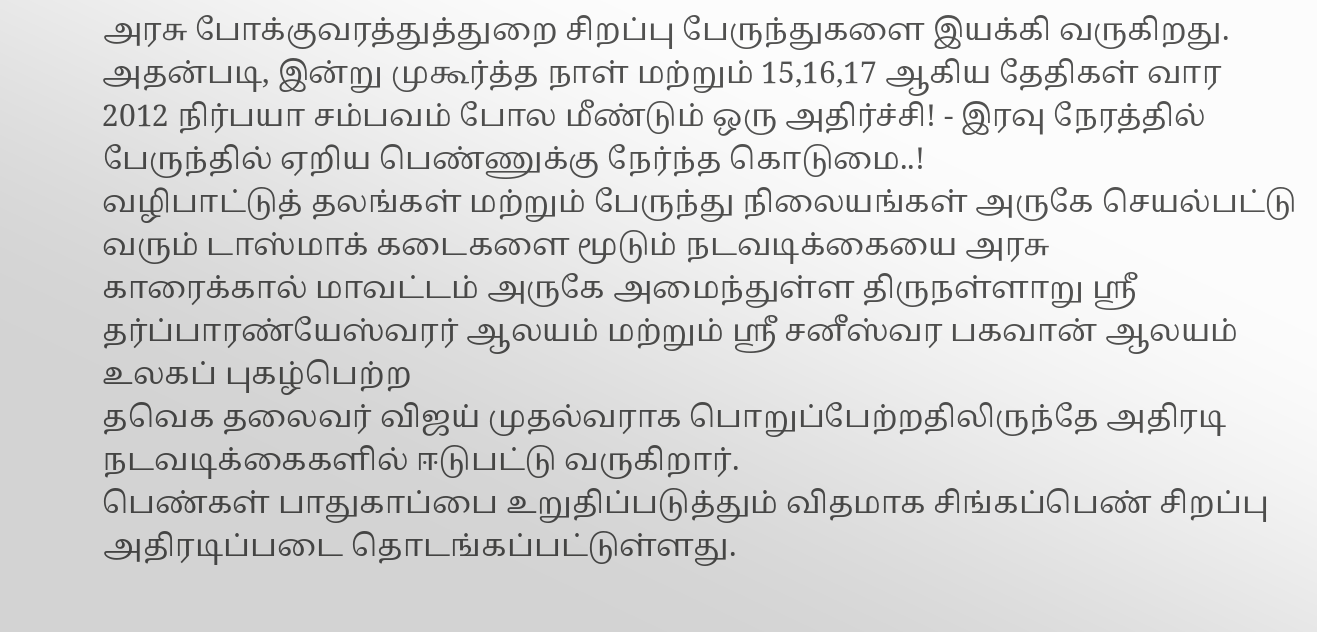அரசு போக்குவரத்துத்துறை சிறப்பு பேருந்துகளை இயக்கி வருகிறது. அதன்படி, இன்று முகூர்த்த நாள் மற்றும் 15,16,17 ஆகிய தேதிகள் வார
2012 நிர்பயா சம்பவம் போல மீண்டும் ஒரு அதிர்ச்சி! - இரவு நேரத்தில் பேருந்தில் ஏறிய பெண்ணுக்கு நேர்ந்த கொடுமை..!
வழிபாட்டுத் தலங்கள் மற்றும் பேருந்து நிலையங்கள் அருகே செயல்பட்டு வரும் டாஸ்மாக் கடைகளை மூடும் நடவடிக்கையை அரசு
காரைக்கால் மாவட்டம் அருகே அமைந்துள்ள திருநள்ளாறு ஸ்ரீ தர்ப்பாரண்யேஸ்வரர் ஆலயம் மற்றும் ஸ்ரீ சனீஸ்வர பகவான் ஆலயம் உலகப் புகழ்பெற்ற
தவெக தலைவர் விஜய் முதல்வராக பொறுப்பேற்றதிலிருந்தே அதிரடி நடவடிக்கைகளில் ஈடுபட்டு வருகிறார்.
பெண்கள் பாதுகாப்பை உறுதிப்படுத்தும் விதமாக சிங்கப்பெண் சிறப்பு அதிரடிப்படை தொடங்கப்பட்டுள்ளது.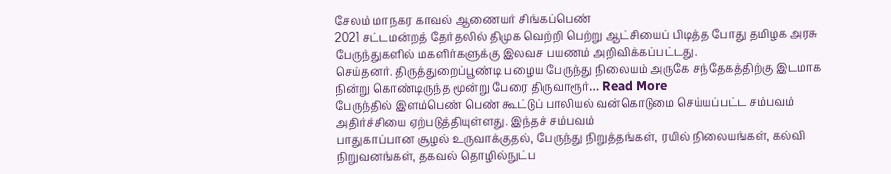சேலம் மாநகர காவல் ஆணையர் சிங்கப்பெண்
2021 சட்டமன்றத் தேர்தலில் திமுக வெற்றி பெற்று ஆட்சியைப் பிடித்த போது தமிழக அரசு பேருந்துகளில் மகளிர்களுக்கு இலவச பயணம் அறிவிக்கப்பட்டது.
செய்தனர். திருத்துறைப்பூண்டி பழைய பேருந்து நிலையம் அருகே சந்தேகத்திற்கு இடமாக நின்று கொண்டிருந்த மூன்று பேரை திருவாரூர்… Read More
பேருந்தில் இளம்பெண் பெண் கூட்டுப் பாலியல் வன்கொடுமை செய்யப்பட்ட சம்பவம் அதிர்ச்சியை ஏற்படுத்தியுள்ளது. இந்தச் சம்பவம்
பாதுகாப்பான சூழல் உருவாக்குதல், பேருந்து நிறுத்தங்கள், ரயில் நிலையங்கள், கல்வி நிறுவனங்கள், தகவல் தொழில்நுட்ப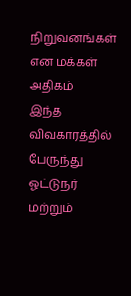நிறுவனங்கள் என மக்கள் அதிகம்
இந்த விவகாரத்தில் பேருந்து ஓட்டுநர் மற்றும்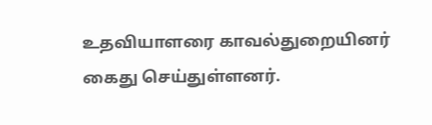உதவியாளரை காவல்துறையினர் கைது செய்துள்ளனர்.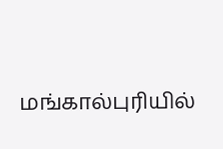மங்கால்புரியில்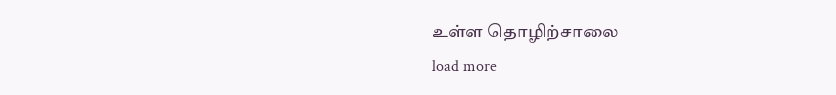உள்ள தொழிற்சாலை
load more